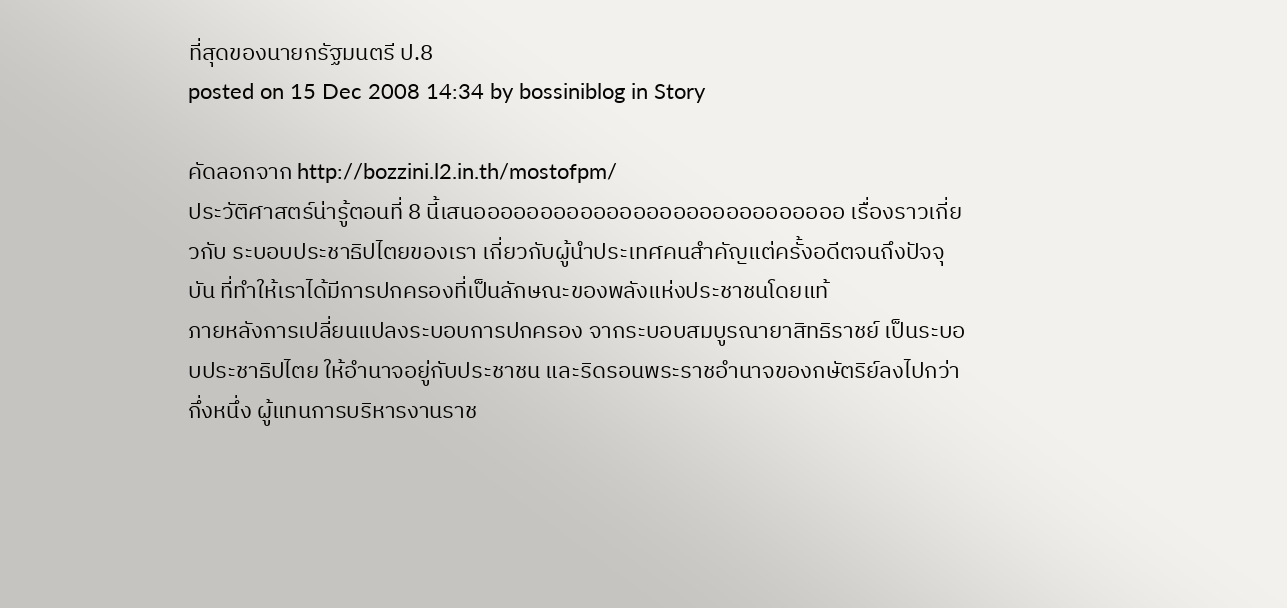ที่สุดของนายกรัฐมนตรี ป.8
posted on 15 Dec 2008 14:34 by bossiniblog in Story

คัดลอกจาก http://bozzini.l2.in.th/mostofpm/
ประวัติศาสตร์น่ารู้ตอนที่ 8 นี้เสนออออออออออออออออออออออออออออ เรื่องราวเกี่ยวกับ ระบอบประชาธิปไตยของเรา เกี่ยวกับผู้นำประเทศคนสำคัญแต่ครั้งอดีตจนถึงปัจจุบัน ที่ทำให้เราได้มีการปกครองที่เป็นลักษณะของพลังแห่งประชาชนโดยแท้
ภายหลังการเปลี่ยนแปลงระบอบการปกครอง จากระบอบสมบูรณายาสิทธิราชย์ เป็นระบอบประชาธิปไตย ให้อำนาจอยู่กับประชาชน และริดรอนพระราชอำนาจของกษัตริย์ลงไปกว่ากึ่งหนึ่ง ผู้แทนการบริหารงานราช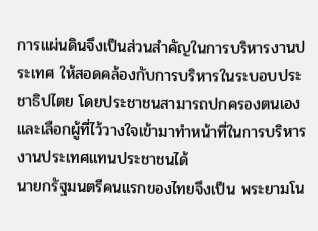การแผ่นดินจึงเป็นส่วนสำคัญในการบริหารงานประเทศ ให้สอดคล้องกับการบริหารในระบอบประชาธิปไตย โดยประชาชนสามารถปกครองตนเอง และเลือกผู้ที่ไว้วางใจเข้ามาทำหน้าที่ในการบริหารงานประเทศแทนประชาชนได้
นายกรัฐมนตรีคนแรกของไทยจึงเป็น พระยามโน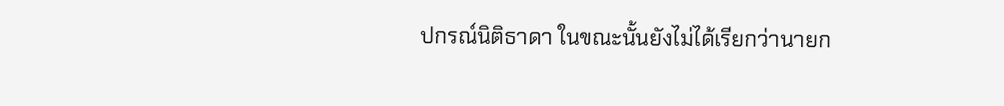ปกรณ์นิติธาดา ในขณะนั้นยังไม่ได้เรียกว่านายก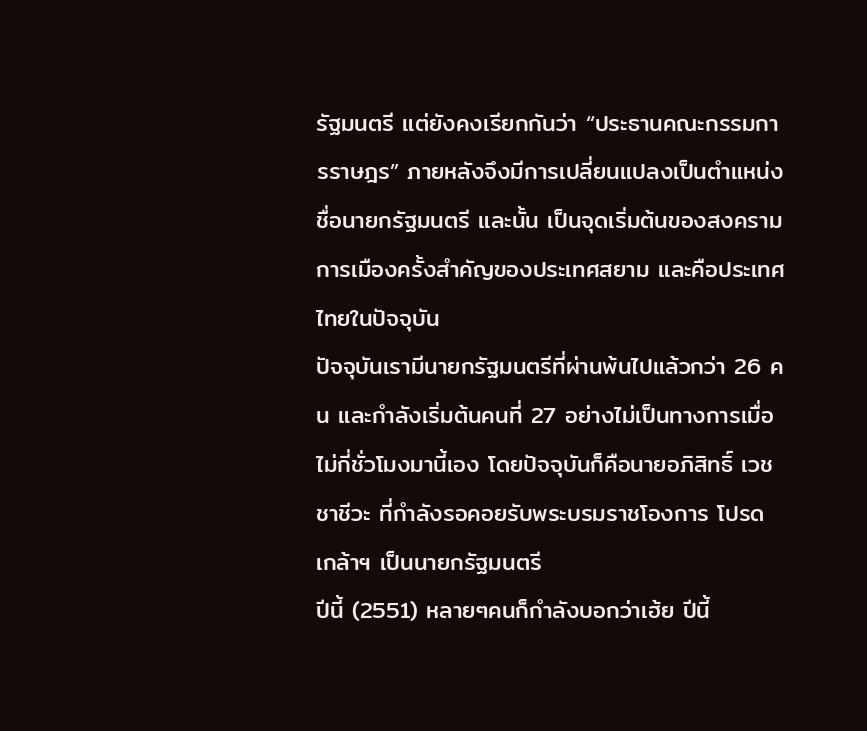รัฐมนตรี แต่ยังคงเรียกกันว่า “ประธานคณะกรรมการราษฎร” ภายหลังจึงมีการเปลี่ยนแปลงเป็นตำแหน่งชื่อนายกรัฐมนตรี และนั้น เป็นจุดเริ่มต้นของสงครามการเมืองครั้งสำคัญของประเทศสยาม และคือประเทศไทยในปัจจุบัน
ปัจจุบันเรามีนายกรัฐมนตรีที่ผ่านพ้นไปแล้วกว่า 26 คน และกำลังเริ่มต้นคนที่ 27 อย่างไม่เป็นทางการเมื่อไม่กี่ชั่วโมงมานี้เอง โดยปัจจุบันก็คือนายอภิสิทธิ์ เวชชาชีวะ ที่กำลังรอคอยรับพระบรมราชโองการ โปรดเกล้าฯ เป็นนายกรัฐมนตรี
ปีนี้ (2551) หลายๆคนก็กำลังบอกว่าเฮ้ย ปีนี้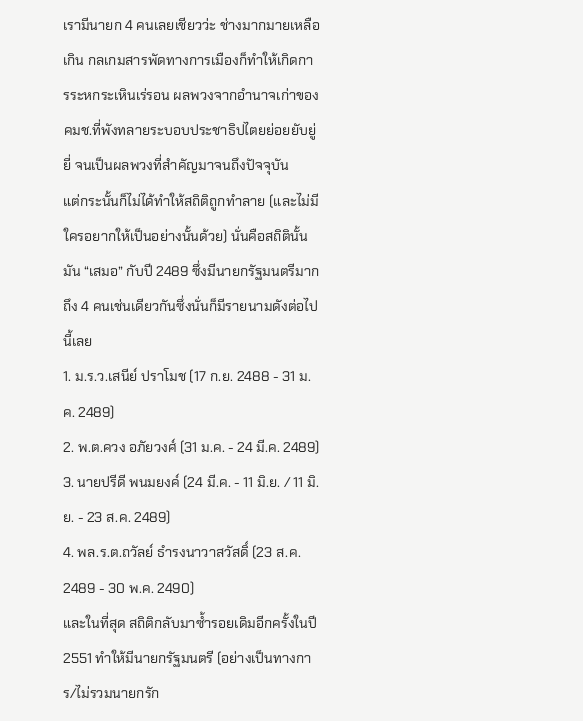เรามีนายก 4 คนเลยเชียวว่ะ ช่างมากมายเหลือเกิน กลเกมสารพัดทางการเมืองก็ทำให้เกิดการระหกระเหินเร่รอน ผลพวงจากอำนาจเก่าของ คมช.ที่พังทลายระบอบประชาธิปไตยย่อยยับยู่ยี่ จนเป็นผลพวงที่สำคัญมาจนถึงปัจจุบัน
แต่กระนั้นก็ไม่ได้ทำให้สถิติถูกทำลาย (และไม่มีใครอยากให้เป็นอย่างนั้นด้วย) นั่นคือสถิตินั้นมัน “เสมอ” กับปี 2489 ซึ่งมีนายกรัฐมนตรีมากถึง 4 คนเช่นเดียวกันซึ่งนั่นก็มีรายนามดังต่อไปนี้เลย
1. ม.ร.ว.เสนีย์ ปราโมช (17 ก.ย. 2488 - 31 ม.ค. 2489)
2. พ.ต.ควง อภัยวงศ์ (31 ม.ค. - 24 มี.ค. 2489)
3. นายปรีดี พนมยงค์ (24 มี.ค. - 11 มิ.ย. / 11 มิ.ย. - 23 ส.ค. 2489)
4. พล.ร.ต.ถวัลย์ ธำรงนาวาสวัสดิ์ (23 ส.ค. 2489 - 30 พ.ค. 2490)
และในที่สุด สถิติกลับมาซ้ำรอยเดิมอีกครั้งในปี 2551 ทำให้มีนายกรัฐมนตรี (อย่างเป็นทางการ/ไม่รวมนายกรัก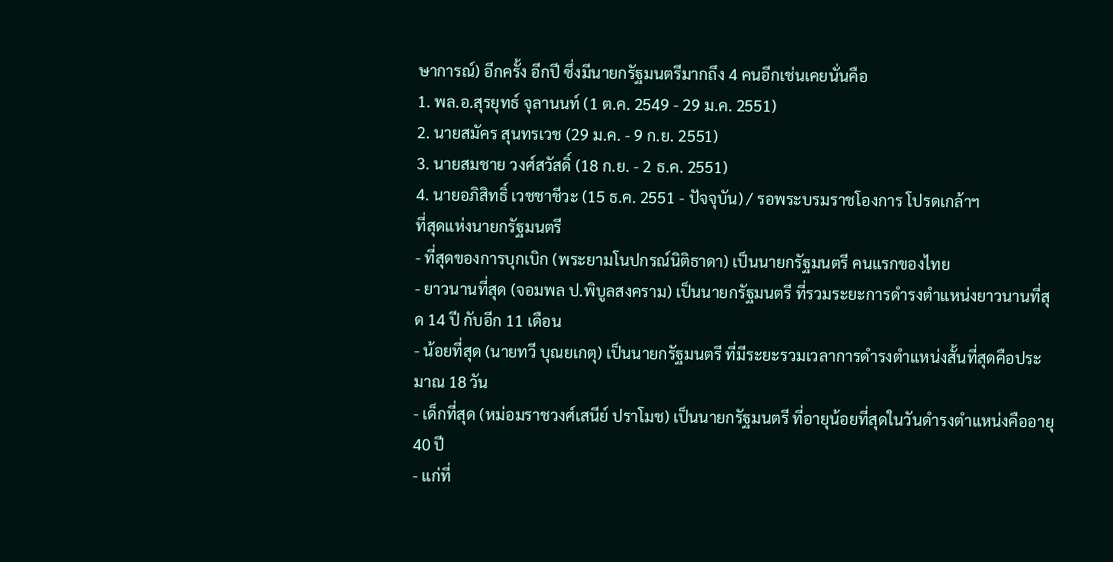ษาการณ์) อีกครั้ง อีกปี ซึ่งมีนายกรัฐมนตรีมากถึง 4 คนอีกเช่นเคยนั่นคือ
1. พล.อ.สุรยุทธ์ จุลานนท์ (1 ต.ค. 2549 - 29 ม.ค. 2551)
2. นายสมัคร สุนทรเวช (29 ม.ค. - 9 ก.ย. 2551)
3. นายสมชาย วงศ์สวัสดิ์ (18 ก.ย. - 2 ธ.ค. 2551)
4. นายอภิสิทธิ์ เวชชาชีวะ (15 ธ.ค. 2551 - ปัจจุบัน) / รอพระบรมราชโองการ โปรดเกล้าฯ
ที่สุดแห่งนายกรัฐมนตรี
- ที่สุดของการบุกเบิก (พระยามโนปกรณ์นิติธาดา) เป็นนายกรัฐมนตรี คนแรกของไทย
- ยาวนานที่สุด (จอมพล ป.พิบูลสงคราม) เป็นนายกรัฐมนตรี ที่รวมระยะการดำรงตำแหน่งยาวนานที่สุด 14 ปี กับอีก 11 เดือน
- น้อยที่สุด (นายทวี บุณยเกตุ) เป็นนายกรัฐมนตรี ที่มีระยะรวมเวลาการดำรงตำแหน่งสั้นที่สุดคือประมาณ 18 วัน
- เด็กที่สุด (หม่อมราชวงศ์เสนีย์ ปราโมช) เป็นนายกรัฐมนตรี ที่อายุน้อยที่สุดในวันดำรงตำแหน่งคืออายุ 40 ปี
- แก่ที่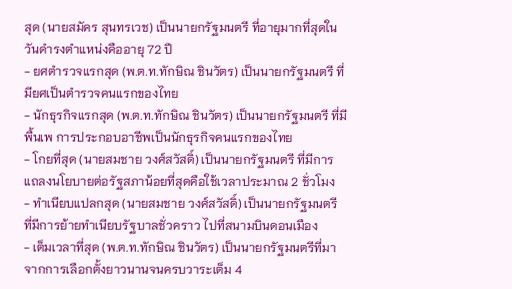สุด (นายสมัคร สุนทรเวช) เป็นนายกรัฐมนตรี ที่อายุมากที่สุดในวันดำรงตำแหน่งคืออายุ 72 ปี
- ยศตำรวจแรกสุด (พ.ต.ท.ทักษิณ ชินวัตร) เป็นนายกรัฐมนตรี ที่มียศเป็นตำรวจคนแรกของไทย
- นักธุรกิจแรกสุด (พ.ต.ท.ทักษิณ ชินวัตร) เป็นนายกรัฐมนตรี ที่มีพื้นเพ การประกอบอาชีพเป็นนักธุรกิจคนแรกของไทย
- โกยที่สุด (นายสมชาย วงศ์สวัสดิ์) เป็นนายกรัฐมนตรี ที่มีการแถลงนโยบายต่อรัฐสภาน้อยที่สุดคือใช้เวลาประมาณ 2 ชั่วโมง
- ทำเนียบแปลกสุด (นายสมชาย วงศ์สวัสดิ์) เป็นนายกรัฐมนตรี ที่มีการย้ายทำเนียบรัฐบาลชั่วคราว ไปที่สนามบินดอนเมือง
- เต็มเวลาที่สุด (พ.ต.ท.ทักษิณ ชินวัตร) เป็นนายกรัฐมนตรีที่มาจากการเลือกตั้งยาวนานจนครบวาระเต็ม 4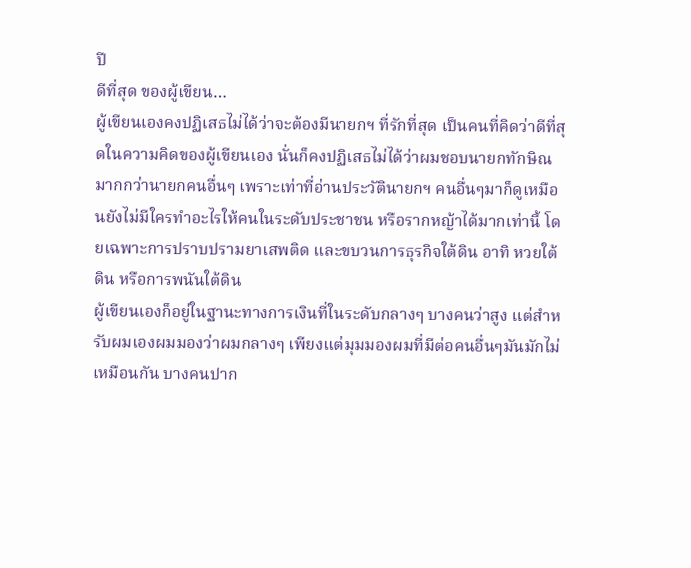ปี
ดีที่สุด ของผู้เขียน…
ผู้เขียนเองคงปฏิเสธไม่ได้ว่าจะต้องมีนายกฯ ที่รักที่สุด เป็นคนที่คิดว่าดีที่สุดในความคิดของผู้เขียนเอง นั่นก็คงปฏิเสธไม่ได้ว่าผมชอบนายกทักษิณ มากกว่านายกคนอื่นๆ เพราะเท่าที่อ่านประวัตินายกฯ คนอื่นๆมาก็ดูเหมือนยังไม่มีใครทำอะไรให้คนในระดับประชาชน หรือรากหญ้าได้มากเท่านี้ โดยเฉพาะการปราบปรามยาเสพติด และขบวนการธุรกิจใต้ดิน อาทิ หวยใต้ดิน หรือการพนันใต้ดิน
ผู้เขียนเองก็อยู่ในฐานะทางการเงินที่ในระดับกลางๆ บางคนว่าสูง แต่สำหรับผมเองผมมองว่าผมกลางๆ เพียงแต่มุมมองผมที่มีต่อคนอื่นๆมันมักไม่เหมือนกัน บางคนปาก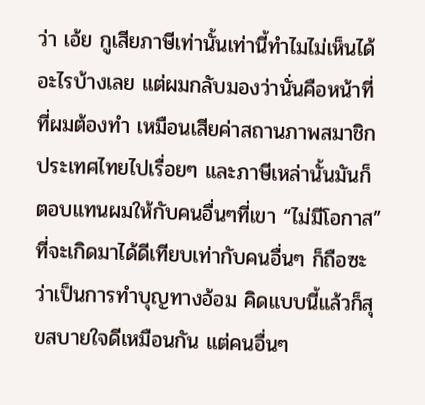ว่า เอ้ย กูเสียภาษีเท่านั้นเท่านี้ทำไมไม่เห็นได้อะไรบ้างเลย แต่ผมกลับมองว่านั่นคือหน้าที่ที่ผมต้องทำ เหมือนเสียค่าสถานภาพสมาชิกประเทศไทยไปเรื่อยๆ และภาษีเหล่านั้นมันก็ตอบแทนผมให้กับคนอื่นๆที่เขา “ไม่มีโอกาส” ที่จะเกิดมาได้ดีเทียบเท่ากับคนอื่นๆ ก็ถือซะว่าเป็นการทำบุญทางอ้อม คิดแบบนี้แล้วก็สุขสบายใจดีเหมือนกัน แต่คนอื่นๆ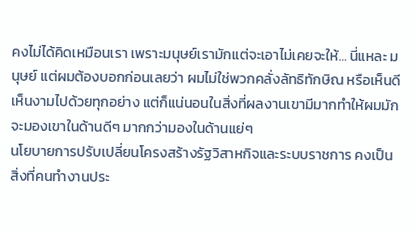คงไม่ได้คิดเหมือนเรา เพราะมนุษย์เรามักแต่จะเอาไม่เคยจะให้… นี่แหละ มนุษย์ แต่ผมต้องบอกก่อนเลยว่า ผมไม่ใช่พวกคลั่งลัทธิทักษิณ หรือเห็นดีเห็นงามไปด้วยทุกอย่าง แต่ก็แน่นอนในสิ่งที่ผลงานเขามีมากทำให้ผมมักจะมองเขาในด้านดีๆ มากกว่ามองในด้านแย่ๆ
นโยบายการปรับเปลี่ยนโครงสร้างรัฐวิสาหกิจและระบบราชการ คงเป็นสิ่งที่คนทำงานประ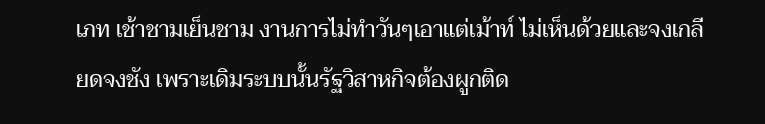เภท เช้าชามเย็นชาม งานการไม่ทำวันๆเอาแต่เม้าท์ ไม่เห็นด้วยและจงเกลียดจงชัง เพราะเดิมระบบนั้นรัฐวิสาหกิจต้องผูกติด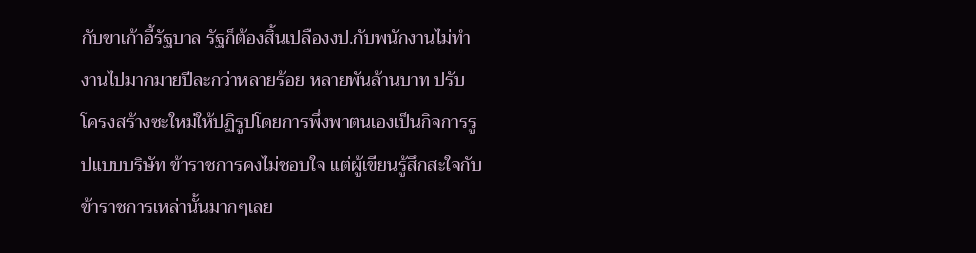กับขาเก้าอี้รัฐบาล รัฐก็ต้องสิ้นเปลืองงป.กับพนักงานไม่ทำงานไปมากมายปีละกว่าหลายร้อย หลายพันล้านบาท ปรับโครงสร้างซะใหม่ให้ปฏิรูปโดยการพึ่งพาตนเองเป็นกิจการรูปแบบบริษัท ข้าราชการคงไม่ชอบใจ แต่ผู้เขียนรู้สึกสะใจกับข้าราชการเหล่านั้นมากๆเลย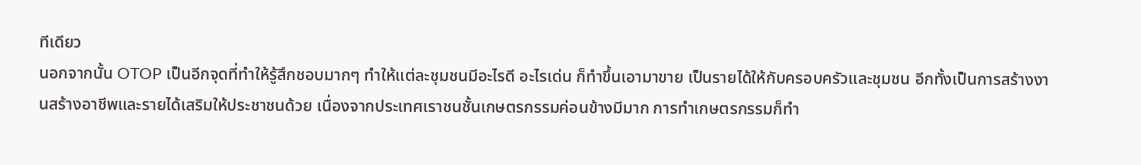ทีเดียว
นอกจากนั้น OTOP เป็นอีกจุดที่ทำให้รู้สึกชอบมากๆ ทำให้แต่ละชุมชนมีอะไรดี อะไรเด่น ก็ทำขึ้นเอามาขาย เป็นรายได้ให้กับครอบครัวและชุมชน อีกทั้งเป็นการสร้างงานสร้างอาชีพและรายได้เสริมให้ประชาชนด้วย เนื่องจากประเทศเราชนชั้นเกษตรกรรมค่อนข้างมีมาก การทำเกษตรกรรมก็ทำ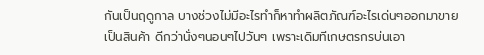กันเป็นฤดูกาล บางช่วงไม่มีอะไรทำก็หาทำผลิตภัณฑ์อะไรเด่นๆออกมาขายเป็นสินค้า ดีกว่านั่งๆนอนๆไปวันๆ เพราะเดิมทีเกษตรกรบ่นเอา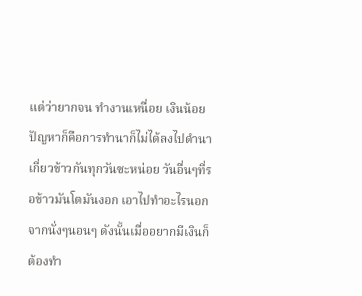แต่ว่ายากจน ทำงานเหนื่อย เงินน้อย ปัญหาก็คือการทำนาก็ไม่ได้ลงไปดำนาเกี่ยวข้าวกันทุกวันซะหน่อย วันอื่นๆที่รอข้าวมันโตมันงอก เอาไปทำอะไรนอกจากนั่งๆนอนๆ ดังนั้นเมื่ออยากมีเงินก็ต้องทำ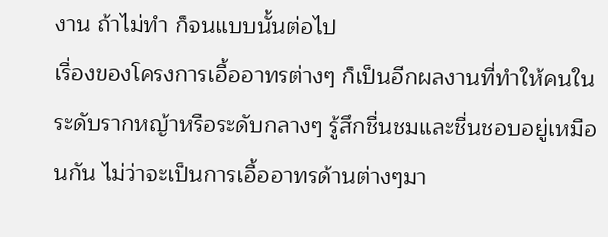งาน ถ้าไม่ทำ ก็จนแบบนั้นต่อไป
เรื่องของโครงการเอื้ออาทรต่างๆ ก็เป็นอีกผลงานที่ทำให้คนในระดับรากหญ้าหรือระดับกลางๆ รู้สึกชื่นชมและชื่นชอบอยู่เหมือนกัน ไม่ว่าจะเป็นการเอื้ออาทรด้านต่างๆมา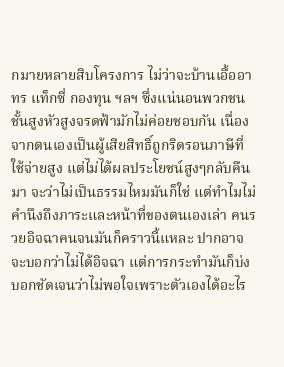กมายหลายสิบโครงการ ไม่ว่าจะบ้านเอื้ออาทร แท็กซี่ กองทุน ฯลฯ ซึ่งแน่นอนพวกชนชั้นสูงหัวสูงจรดฟ้ามักไม่ค่อยชอบกัน เนื่องจากตนเองเป็นผู้เสียสิทธิ์ถูกริดรอนภาษีที่ใช้จ่ายสูง แต่ไม่ได้ผลประโยชน์สูงๆกลับคืนมา จะว่าไม่เป็นธรรมไหมมันก็ใช่ แต่ทำไมไม่คำนึงถึงภาระและหน้าที่ของตนเองเล่า คนรวยอิจฉาคนจนมันก็คราวนี้แหละ ปากอาจจะบอกว่าไม่ได้อิจฉา แต่การกระทำมันก็บ่งบอกชัดเจนว่าไม่พอใจเพราะตัวเองได้อะไร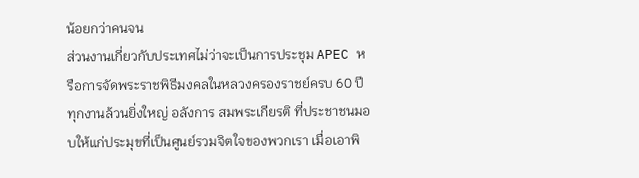น้อยกว่าคนจน
ส่วนงานเกี่ยวกับประเทศไม่ว่าจะเป็นการประชุม APEC หรือการจัดพระราชพิธีมงคลในหลวงครองราชย์ครบ 60 ปี ทุกงานล้วนยิ่งใหญ่ อลังการ สมพระเกียรติ ที่ประชาชนมอบให้แก่ประมุขที่เป็นศูนย์รวมจิตใจของพวกเรา เมื่อเอาพิ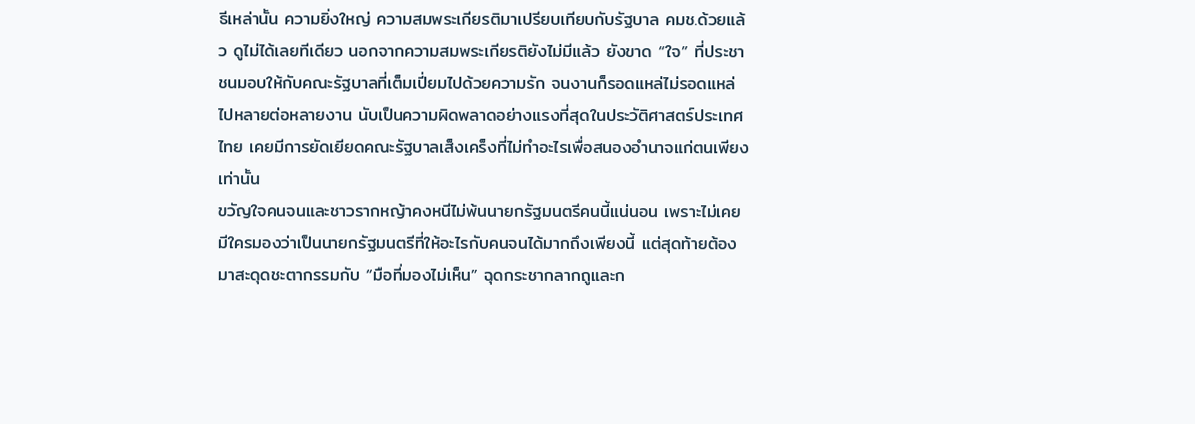ธีเหล่านั้น ความยิ่งใหญ่ ความสมพระเกียรติมาเปรียบเทียบกับรัฐบาล คมช.ด้วยแล้ว ดูไม่ได้เลยทีเดียว นอกจากความสมพระเกียรติยังไม่มีแล้ว ยังขาด “ใจ” ที่ประชาชนมอบให้กับคณะรัฐบาลที่เต็มเปี่ยมไปด้วยความรัก จนงานก็รอดแหล่ไม่รอดแหล่ไปหลายต่อหลายงาน นับเป็นความผิดพลาดอย่างแรงที่สุดในประวัติศาสตร์ประเทศไทย เคยมีการยัดเยียดคณะรัฐบาลเส็งเคร็งที่ไม่ทำอะไรเพื่อสนองอำนาจแก่ตนเพียงเท่านั้น
ขวัญใจคนจนและชาวรากหญ้าคงหนีไม่พ้นนายกรัฐมนตรีคนนี้แน่นอน เพราะไม่เคยมีใครมองว่าเป็นนายกรัฐมนตรีที่ให้อะไรกับคนจนได้มากถึงเพียงนี้ แต่สุดท้ายต้องมาสะดุดชะตากรรมกับ “มือที่มองไม่เห็น” ฉุดกระชากลากถูและก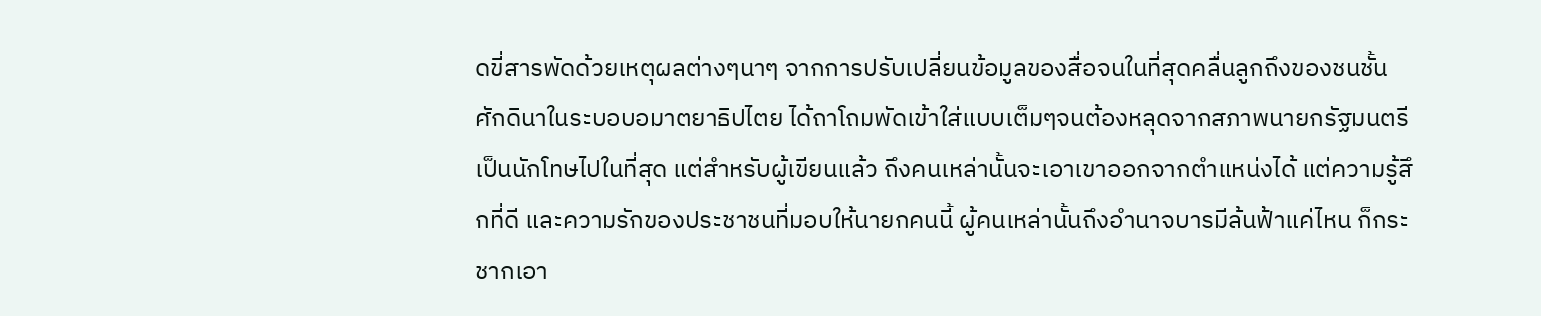ดขี่สารพัดด้วยเหตุผลต่างๆนาๆ จากการปรับเปลี่ยนข้อมูลของสื่อจนในที่สุดคลื่นลูกถึงของชนชั้นศักดินาในระบอบอมาตยาธิปไตย ได้ถาโถมพัดเข้าใส่แบบเต็มๆจนต้องหลุดจากสภาพนายกรัฐมนตรีเป็นนักโทษไปในที่สุด แต่สำหรับผู้เขียนแล้ว ถึงคนเหล่านั้นจะเอาเขาออกจากตำแหน่งได้ แต่ความรู้สึกที่ดี และความรักของประชาชนที่มอบให้นายกคนนี้ ผู้คนเหล่านั้นถึงอำนาจบารมีล้นฟ้าแค่ไหน ก็กระชากเอา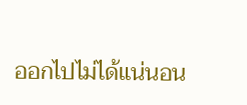ออกไปไม่ได้แน่นอน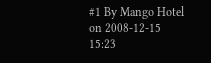#1 By Mango Hotel on 2008-12-15 15:23